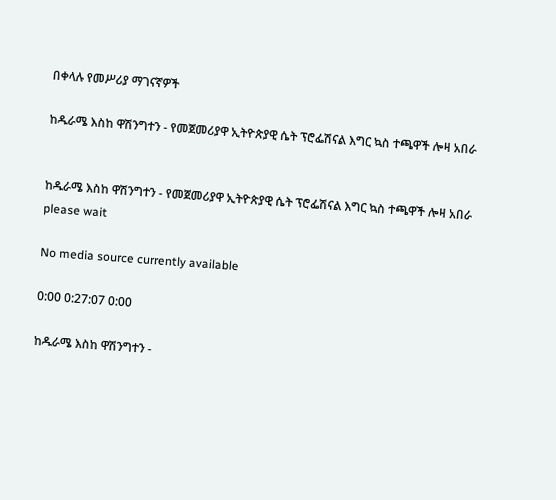በቀላሉ የመሥሪያ ማገናኛዎች

ከዱራሜ እስከ ዋሽንግተን - የመጀመሪያዋ ኢትዮጵያዊ ሴት ፕሮፌሽናል እግር ኳስ ተጫዋች ሎዛ አበራ


ከዱራሜ እስከ ዋሽንግተን - የመጀመሪያዋ ኢትዮጵያዊ ሴት ፕሮፌሽናል እግር ኳስ ተጫዋች ሎዛ አበራ
please wait

No media source currently available

0:00 0:27:07 0:00

ከዱራሜ እስከ ዋሽንግተን -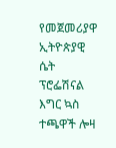የመጀመሪያዋ ኢትዮጵያዊ ሴት ፕሮፌሽናል እግር ኳስ ተጫዋች ሎዛ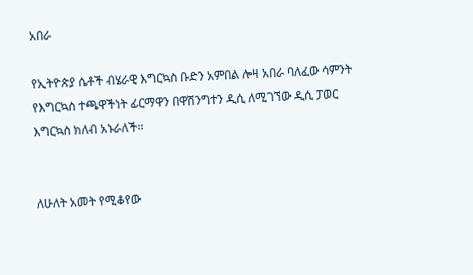አበራ

የኢትዮጵያ ሴቶች ብሄራዊ እግርኳስ ቡድን አምበል ሎዛ አበራ ባለፈው ሳምንት የእግርኳስ ተጫዋችነት ፊርማዋን በዋሽንግተን ዲሲ ለሚገኘው ዲሲ ፓወር እግርኳስ ክለብ አኑራለች፡፡


ለሁለት አመት የሚቆየው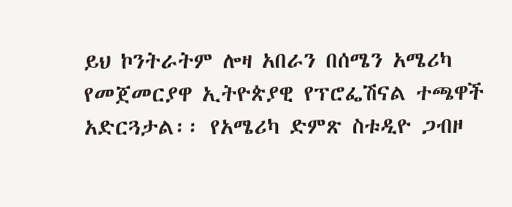ይህ ኮንትራትም ሎዛ አበራን በሰሜን አሜሪካ የመጀመርያዋ ኢትዮጵያዊ የፕሮፌሽናል ተጫዋች አድርጓታል፡፡ የአሜሪካ ድምጽ ስቱዲዮ ጋብዞ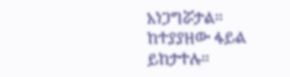አነጋግሯታል፡፡ ከተያያዘው ፋይል ይከታተሉ፡፡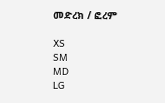መድረክ / ፎረም

XS
SM
MD
LG